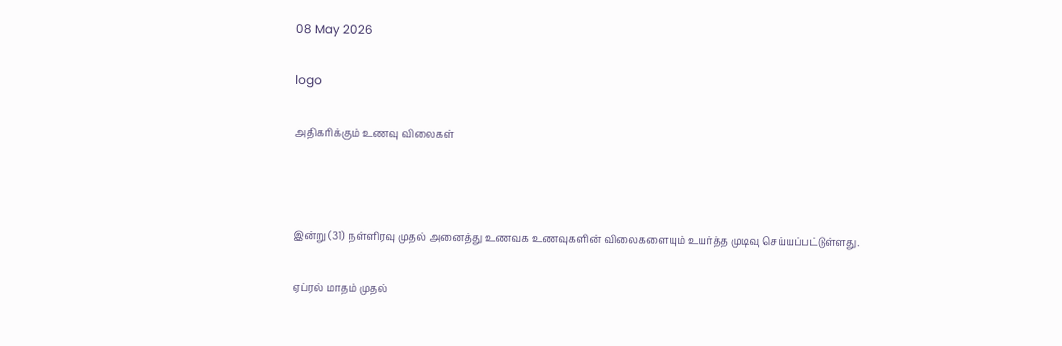08 May 2026

logo

அதிகரிக்கும் உணவு விலைகள்



இன்று (31) நள்ளிரவு முதல் அனைத்து உணவக உணவுகளின் விலைகளையும் உயர்த்த முடிவு செய்யப்பட்டுள்ளது.

ஏப்ரல் மாதம் முதல்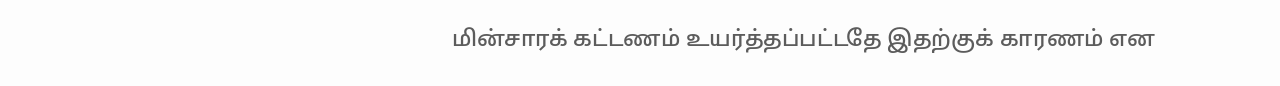மின்சாரக் கட்டணம் உயர்த்தப்பட்டதே இதற்குக் காரணம் என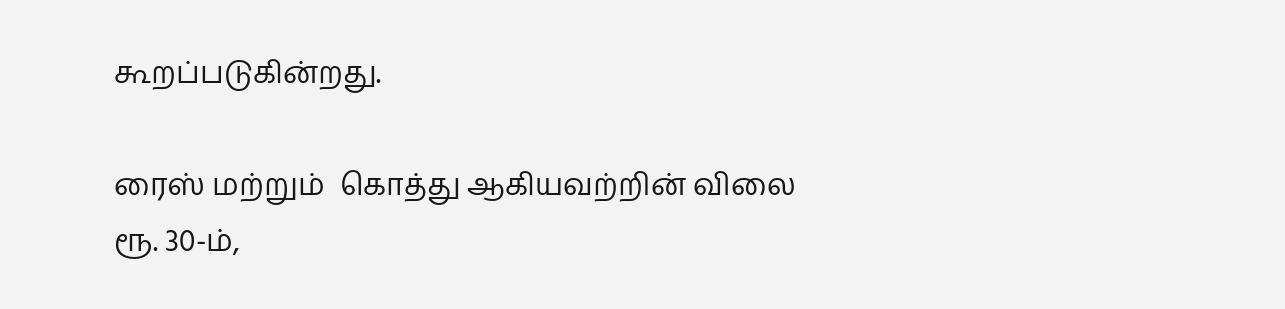கூறப்படுகின்றது.

ரைஸ் மற்றும்  கொத்து ஆகியவற்றின் விலை ரூ. 30-ம்,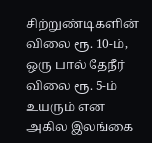சிற்றுண்டிகளின் விலை ரூ. 10-ம், ஒரு பால் தேநீர் விலை ரூ. 5-ம் உயரும் என அகில இலங்கை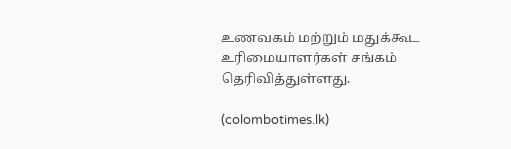உணவகம் மற்றும் மதுக்கூட உரிமையாளர்கள் சங்கம் தெரிவித்துள்ளது.

(colombotimes.lk)